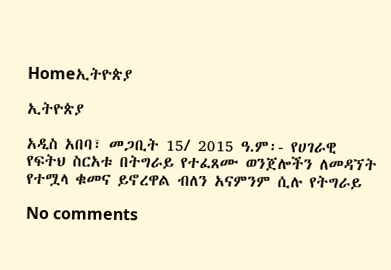Homeኢትዮጵያ

ኢትዮጵያ

አዲስ አበባ፣ መጋቢት 15/ 2015 ዓ.ም፡- የሀገራዊ የፍትህ ስርአቱ በትግራይ የተፈጸሙ ወንጀሎችን ለመዳኘት የተሟላ ቁመና ይኖረዋል ብለን አናምንም ሲሉ የትግራይ

No comments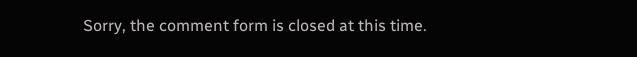Sorry, the comment form is closed at this time.